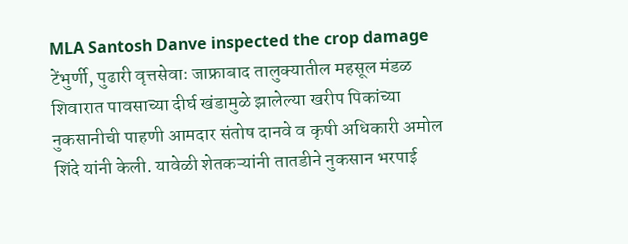MLA Santosh Danve inspected the crop damage
टेंभुर्णी, पुढारी वृत्तसेवाः जाफ्राबाद तालुक्यातील महसूल मंडळ शिवारात पावसाच्या दीर्घ खंडामुळे झालेल्या खरीप पिकांच्या नुकसानीची पाहणी आमदार संतोष दानवे व कृषी अधिकारी अमोल शिंदे यांनी केली. यावेळी शेतकऱ्यांनी तातडीने नुकसान भरपाई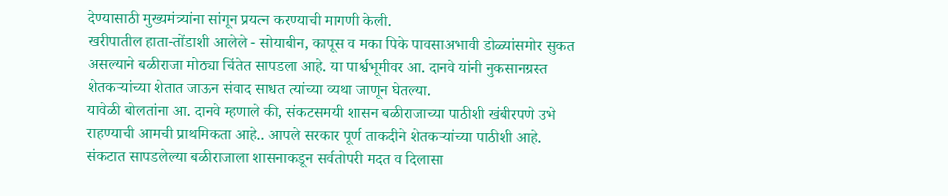देण्यासाठी मुख्यमंत्र्यांना सांगून प्रयत्न करण्याची मागणी केली.
खरीपातील हाता-तोंडाशी आलेले - सोयाबीन, कापूस व मका पिके पावसाअभावी डोळ्यांसमोर सुकत असल्याने बळीराजा मोठ्या चिंतेत सापडला आहे. या पार्श्वभूमीवर आ. दानवे यांनी नुकसानग्रस्त शेतकऱ्यांच्या शेतात जाऊन संवाद साधत त्यांच्या व्यथा जाणून घेतल्या.
यावेळी बोलतांना आ. दानवे म्हणाले की, संकटसमयी शासन बळीराजाच्या पाठीशी खंबीरपणे उभे राहण्याची आमची प्राथमिकता आहे.. आपले सरकार पूर्ण ताकदीने शेतकऱ्यांच्या पाठीशी आहे. संकटात सापडलेल्या बळीराजाला शासनाकडून सर्वतोपरी मदत व दिलासा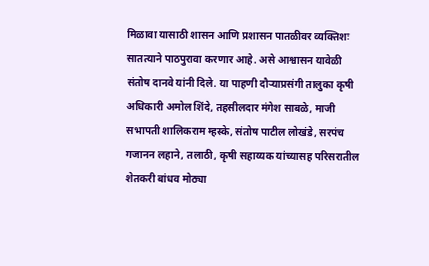मिळावा यासाठी शासन आणि प्रशासन पातळीवर व्यक्तिशः
सातत्याने पाठपुरावा करणार आहे. असे आश्वासन यावेळी संतोष दानवे यांनी दिले. या पाहणी दौऱ्याप्रसंगी तालुका कृषी अधिकारी अमोल शिंदे, तहसीलदार मंगेश साबळे, माजी सभापती शालिकराम म्हस्के, संतोष पाटील लोखंडे, सरपंच गजानन लहाने, तलाठी, कृषी सहाय्यक यांच्यासह परिसरातील शेतकरी बांधव मोठ्या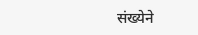संख्येने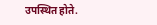उपस्थित होते.